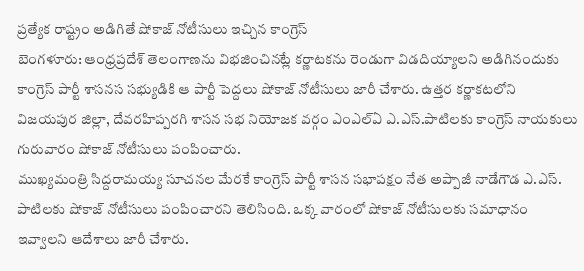ప్రత్యేక రాష్ట్రం అడిగితే షోకాజ్ నోటీసులు ఇచ్చిన కాంగ్రెస్
బెంగళూరు: ఆంధ్రప్రదేశ్ తెలంగాణను విభజించినట్లే కర్ణాటకను రెండుగా విడదియ్యాలని అడిగినందుకు కాంగ్రెస్ పార్టీ శాసనస సభ్యుడికి ఆ పార్టీ పెద్దలు షోకాజ్ నోటీసులు జారీ చేశారు. ఉత్తర కర్ణాకటలోని విజయపుర జిల్లా, దేవరహిప్పరగి శాసన సభ నియోజక వర్గం ఎంఎల్ఏ ఎ.ఎస్.పాటిలకు కాంగ్రెస్ నాయకులు గురువారం షోకాజ్ నోటీసులు పంపించారు.
ముఖ్యమంత్రి సిద్దరామయ్య సూచనల మేరకే కాంగ్రెస్ పార్టీ శాసన సభాపక్షం నేత అప్పాజీ నాడేగౌడ ఎ.ఎస్. పాటిలకు షోకాజ్ నోటీసులు పంపించారని తెలిసింది. ఒక్క వారంలో షోకాజ్ నోటీసులకు సమాధానం ఇవ్వాలని ఆదేశాలు జారీ చేశారు.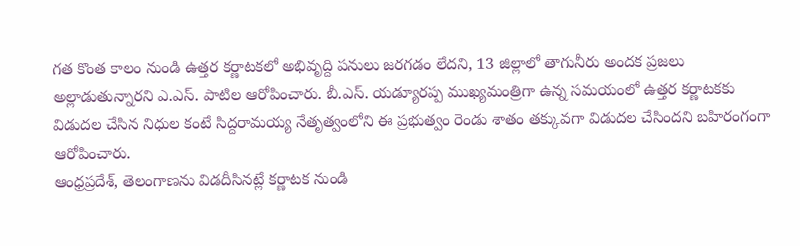గత కొంత కాలం నుండి ఉత్తర కర్ణాటకలో అభివృద్ది పనులు జరగడం లేదని, 13 జిల్లాలో తాగునీరు అందక ప్రజలు అల్లాడుతున్నారని ఎ.ఎస్. పాటిల ఆరోపించారు. బీ.ఎస్. యడ్యూరప్ప ముఖ్యమంత్రిగా ఉన్న సమయంలో ఉత్తర కర్ణాటకకు విడుదల చేసిన నిధుల కంటే సిద్దరామయ్య నేతృత్వంలోని ఈ ప్రభుత్వం రెండు శాతం తక్కువగా విడుదల చేసిందని బహిరంగంగా ఆరోపించారు.
ఆంధ్రప్రదేశ్, తెలంగాణను విడదీసినట్లే కర్ణాటక నుండి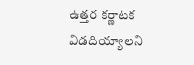ఉత్తర కర్ణాటక విడదియ్యాలని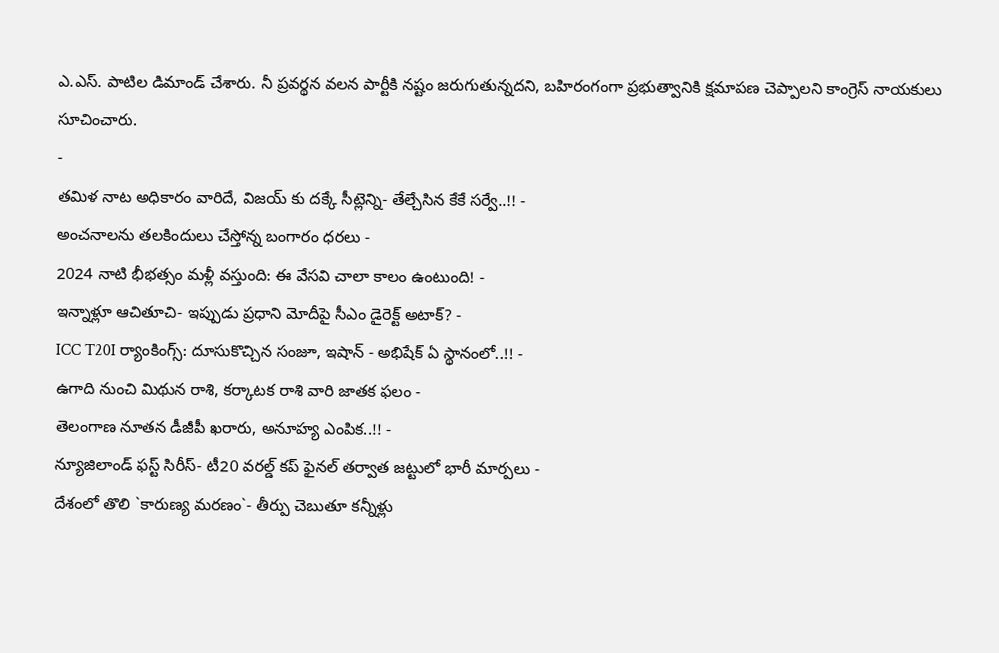ఎ.ఎస్. పాటిల డిమాండ్ చేశారు. నీ ప్రవర్థన వలన పార్టీకి నష్టం జరుగుతున్నదని, బహిరంగంగా ప్రభుత్వానికి క్షమాపణ చెప్పాలని కాంగ్రెస్ నాయకులు సూచించారు.
-
తమిళ నాట అధికారం వారిదే, విజయ్ కు దక్కే సీట్లెన్ని- తేల్చేసిన కేకే సర్వే..!! -
అంచనాలను తలకిందులు చేస్తోన్న బంగారం ధరలు -
2024 నాటి భీభత్సం మళ్లీ వస్తుంది: ఈ వేసవి చాలా కాలం ఉంటుంది! -
ఇన్నాళ్లూ ఆచితూచి- ఇప్పుడు ప్రధాని మోదీపై సీఎం డైరెక్ట్ అటాక్? -
ICC T20I ర్యాంకింగ్స్: దూసుకొచ్చిన సంజూ, ఇషాన్ - అభిషేక్ ఏ స్థానంలో..!! -
ఉగాది నుంచి మిథున రాశి, కర్కాటక రాశి వారి జాతక ఫలం -
తెలంగాణ నూతన డీజీపీ ఖరారు, అనూహ్య ఎంపిక..!! -
న్యూజిలాండ్ ఫస్ట్ సిరీస్- టీ20 వరల్డ్ కప్ ఫైనల్ తర్వాత జట్టులో భారీ మార్పలు -
దేశంలో తొలి `కారుణ్య మరణం`- తీర్పు చెబుతూ కన్నీళ్లు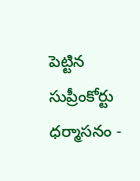పెట్టిన సుప్రీంకోర్టు ధర్మాసనం -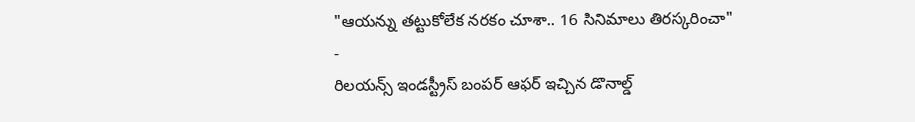"ఆయన్ను తట్టుకోలేక నరకం చూశా.. 16 సినిమాలు తిరస్కరించా" -
రిలయన్స్ ఇండస్ట్రీస్ బంపర్ ఆఫర్ ఇచ్చిన డొనాల్డ్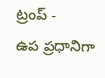ట్రంప్ -
ఉప ప్రధానిగా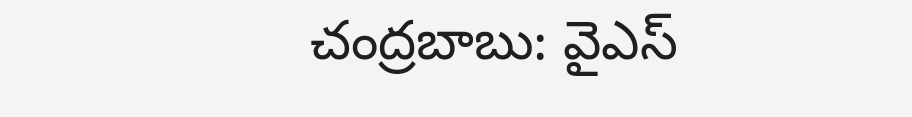చంద్రబాబు: వైఎస్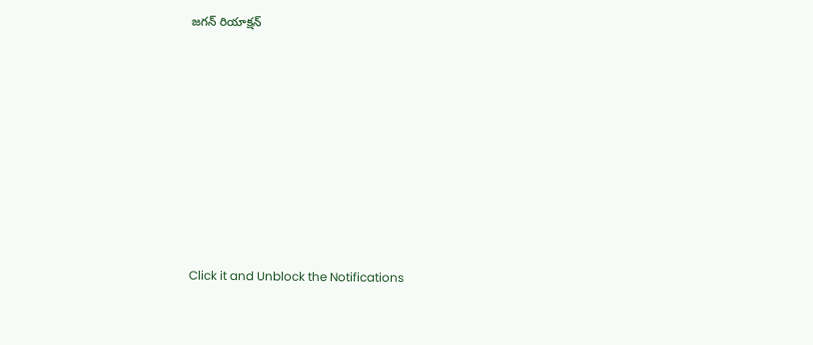జగన్ రియాక్షన్












Click it and Unblock the Notifications